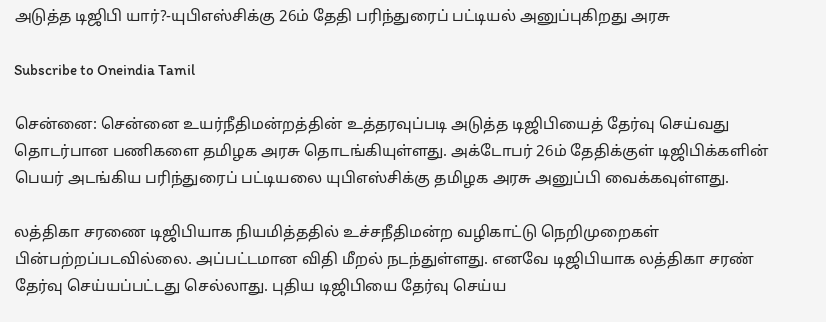அடுத்த டிஜிபி யார்?-யுபிஎஸ்சிக்கு 26ம் தேதி பரிந்துரைப் பட்டியல் அனுப்புகிறது அரசு

Subscribe to Oneindia Tamil

சென்னை: சென்னை உயர்நீதிமன்றத்தின் உத்தரவுப்படி அடுத்த டிஜிபியைத் தேர்வு செய்வது தொடர்பான பணிகளை தமிழக அரசு தொடங்கியுள்ளது. அக்டோபர் 26ம் தேதிக்குள் டிஜிபிக்களின் பெயர் அடங்கிய பரிந்துரைப் பட்டியலை யுபிஎஸ்சிக்கு தமிழக அரசு அனுப்பி வைக்கவுள்ளது.

லத்திகா சரணை டிஜிபியாக நியமித்ததில் உச்சநீதிமன்ற வழிகாட்டு நெறிமுறைகள் பின்பற்றப்படவில்லை. அப்பட்டமான விதி மீறல் நடந்துள்ளது. எனவே டிஜிபியாக லத்திகா சரண் தேர்வு செய்யப்பட்டது செல்லாது. புதிய டிஜிபியை தேர்வு செய்ய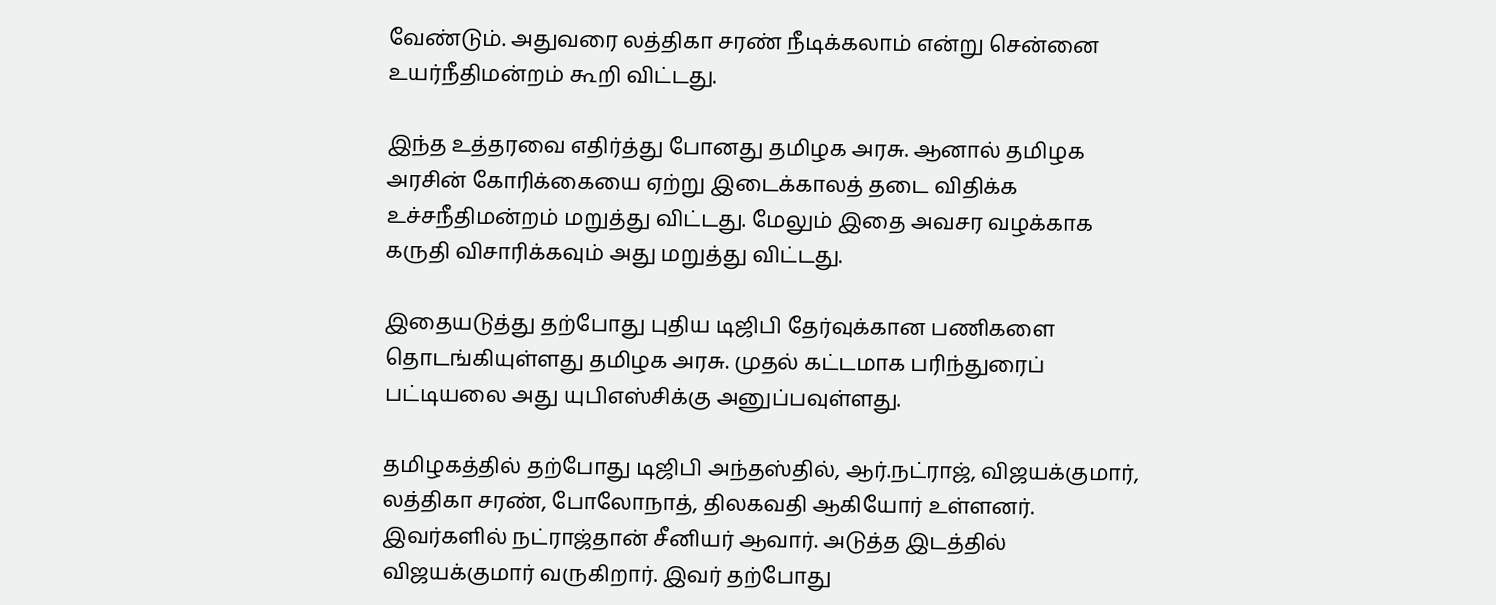வேண்டும். அதுவரை லத்திகா சரண் நீடிக்கலாம் என்று சென்னை உயர்நீதிமன்றம் கூறி விட்டது.

இந்த உத்தரவை எதிர்த்து போனது தமிழக அரசு. ஆனால் தமிழக அரசின் கோரிக்கையை ஏற்று இடைக்காலத் தடை விதிக்க உச்சநீதிமன்றம் மறுத்து விட்டது. மேலும் இதை அவசர வழக்காக கருதி விசாரிக்கவும் அது மறுத்து விட்டது.

இதையடுத்து தற்போது புதிய டிஜிபி தேர்வுக்கான பணிகளை தொடங்கியுள்ளது தமிழக அரசு. முதல் கட்டமாக பரிந்துரைப் பட்டியலை அது யுபிஎஸ்சிக்கு அனுப்பவுள்ளது.

தமிழகத்தில் தற்போது டிஜிபி அந்தஸ்தில், ஆர்.நட்ராஜ், விஜயக்குமார், லத்திகா சரண், போலோநாத், திலகவதி ஆகியோர் உள்ளனர். இவர்களில் நட்ராஜ்தான் சீனியர் ஆவார். அடுத்த இடத்தில் விஜயக்குமார் வருகிறார். இவர் தற்போது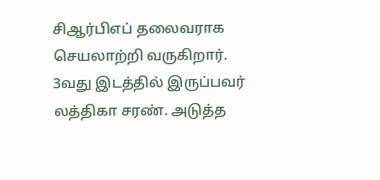சிஆர்பிஎப் தலைவராக செயலாற்றி வருகிறார். 3வது இடத்தில் இருப்பவர் லத்திகா சரண். அடுத்த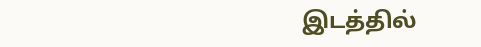இடத்தில்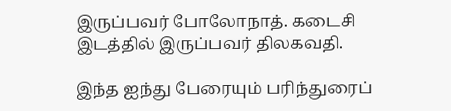இருப்பவர் போலோநாத். கடைசி இடத்தில் இருப்பவர் திலகவதி.

இந்த ஐந்து பேரையும் பரிந்துரைப்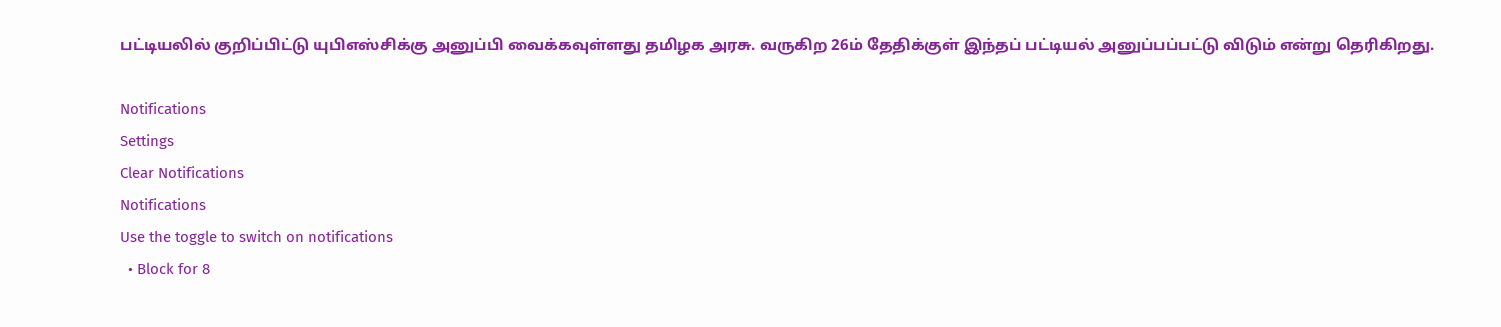பட்டியலில் குறிப்பிட்டு யுபிஎஸ்சிக்கு அனுப்பி வைக்கவுள்ளது தமிழக அரசு. வருகிற 26ம் தேதிக்குள் இந்தப் பட்டியல் அனுப்பப்பட்டு விடும் என்று தெரிகிறது.

Notifications
Settings
Clear Notifications
Notifications
Use the toggle to switch on notifications
  • Block for 8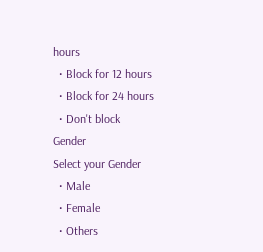hours
  • Block for 12 hours
  • Block for 24 hours
  • Don't block
Gender
Select your Gender
  • Male
  • Female
  • Others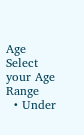Age
Select your Age Range
  • Under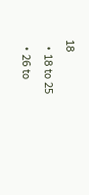18
  • 18 to 25
  • 26 to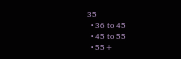35
  • 36 to 45
  • 45 to 55
  • 55+